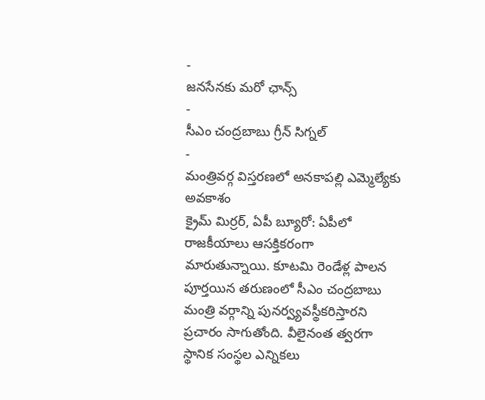-
జనసేనకు మరో ఛాన్స్
-
సీఎం చంద్రబాబు గ్రీన్ సిగ్నల్
-
మంత్రివర్గ విస్తరణలో అనకాపల్లి ఎమ్మెల్యేకు అవకాశం
క్రైమ్ మిర్రర్, ఏపీ బ్యూరో: ఏపీలో రాజకీయాలు ఆసక్తికరంగా మారుతున్నాయి. కూటమి రెండేళ్ల పాలన పూర్తయిన తరుణంలో సీఎం చంద్రబాబు మంత్రి వర్గాన్ని పునర్వ్యవస్థీకరిస్తారని ప్రచారం సాగుతోంది. వీలైనంత త్వరగా స్థానిక సంస్థల ఎన్నికలు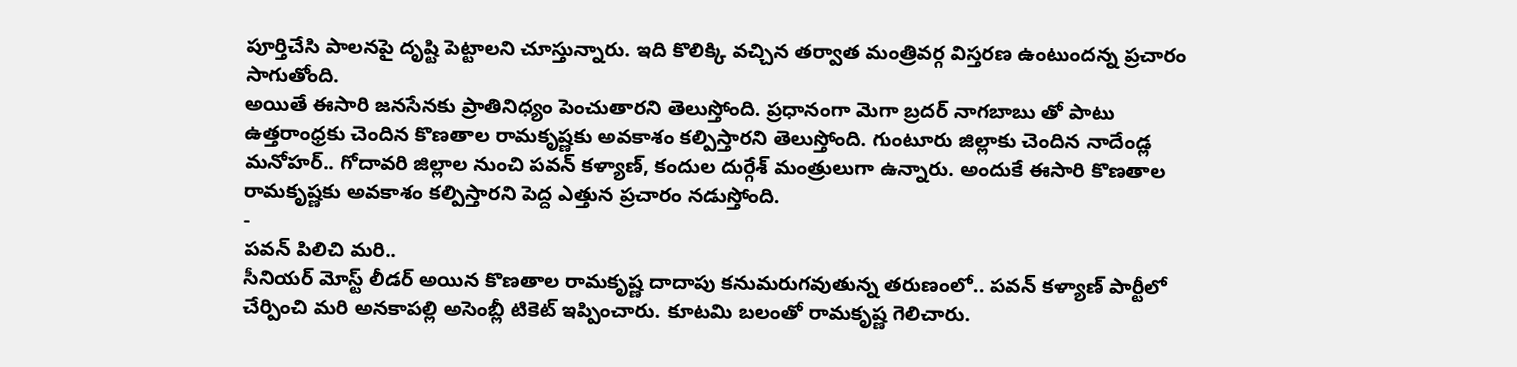పూర్తిచేసి పాలనపై దృష్టి పెట్టాలని చూస్తున్నారు. ఇది కొలిక్కి వచ్చిన తర్వాత మంత్రివర్గ విస్తరణ ఉంటుందన్న ప్రచారం సాగుతోంది.
అయితే ఈసారి జనసేనకు ప్రాతినిధ్యం పెంచుతారని తెలుస్తోంది. ప్రధానంగా మెగా బ్రదర్ నాగబాబు తో పాటు ఉత్తరాంధ్రకు చెందిన కొణతాల రామకృష్ణకు అవకాశం కల్పిస్తారని తెలుస్తోంది. గుంటూరు జిల్లాకు చెందిన నాదేండ్ల మనోహర్.. గోదావరి జిల్లాల నుంచి పవన్ కళ్యాణ్, కందుల దుర్గేశ్ మంత్రులుగా ఉన్నారు. అందుకే ఈసారి కొణతాల రామకృష్ణకు అవకాశం కల్పిస్తారని పెద్ద ఎత్తున ప్రచారం నడుస్తోంది.
-
పవన్ పిలిచి మరి..
సీనియర్ మోస్ట్ లీడర్ అయిన కొణతాల రామకృష్ణ దాదాపు కనుమరుగవుతున్న తరుణంలో.. పవన్ కళ్యాణ్ పార్టీలో చేర్పించి మరి అనకాపల్లి అసెంబ్లీ టికెట్ ఇప్పించారు. కూటమి బలంతో రామకృష్ణ గెలిచారు.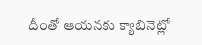దీంతో ఆయనకు క్యాబినెట్లో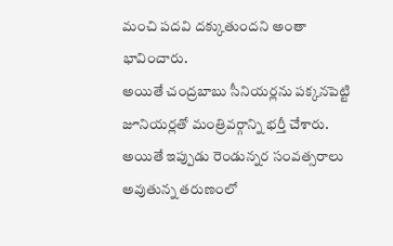మంచి పదవి దక్కుతుందని అంతా భావించారు.
అయితే చంద్రబాబు సీనియర్లను పక్కనపెట్టి జూనియర్లతో మంత్రివర్గాన్ని భర్తీ చేశారు. అయితే ఇప్పుడు రెండున్నర సంవత్సరాలు అవుతున్న తరుణంలో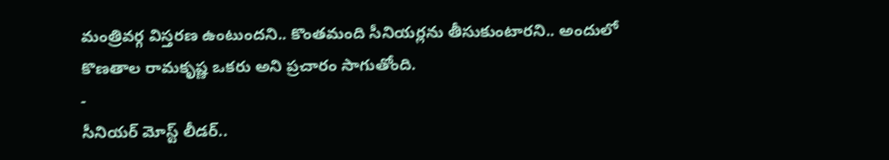మంత్రివర్గ విస్తరణ ఉంటుందని.. కొంతమంది సీనియర్లను తీసుకుంటారని.. అందులో కొణతాల రామకృష్ణ ఒకరు అని ప్రచారం సాగుతోంది.
-
సీనియర్ మోస్ట్ లీడర్..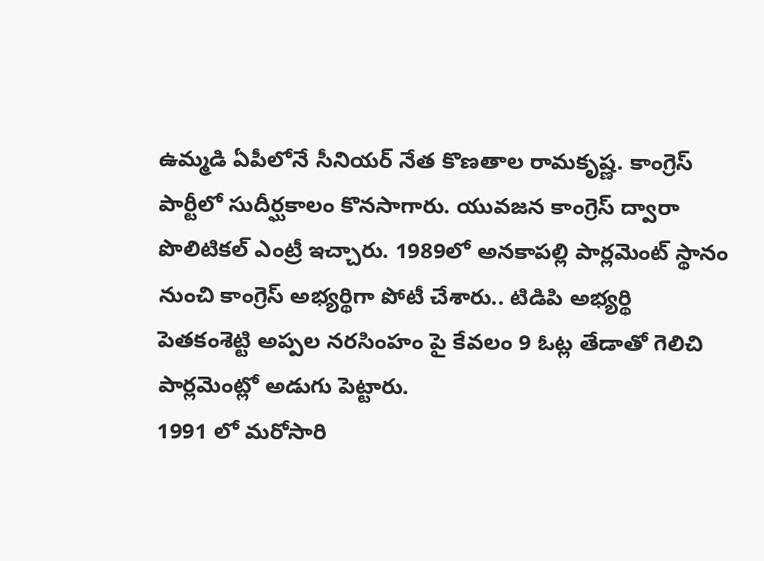ఉమ్మడి ఏపీలోనే సీనియర్ నేత కొణతాల రామకృష్ణ. కాంగ్రెస్ పార్టీలో సుదీర్ఘకాలం కొనసాగారు. యువజన కాంగ్రెస్ ద్వారా పొలిటికల్ ఎంట్రీ ఇచ్చారు. 1989లో అనకాపల్లి పార్లమెంట్ స్థానం నుంచి కాంగ్రెస్ అభ్యర్థిగా పోటీ చేశారు.. టిడిపి అభ్యర్థి పెతకంశెట్టి అప్పల నరసింహం పై కేవలం 9 ఓట్ల తేడాతో గెలిచి పార్లమెంట్లో అడుగు పెట్టారు.
1991 లో మరోసారి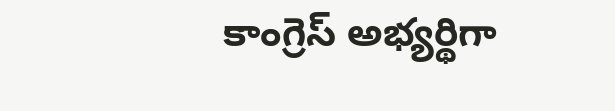కాంగ్రెస్ అభ్యర్థిగా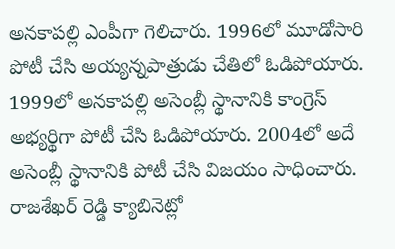అనకాపల్లి ఎంపీగా గెలిచారు. 1996లో మూడోసారి పోటీ చేసి అయ్యన్నపాత్రుడు చేతిలో ఓడిపోయారు. 1999లో అనకాపల్లి అసెంబ్లీ స్థానానికి కాంగ్రెస్ అభ్యర్థిగా పోటీ చేసి ఓడిపోయారు. 2004లో అదే అసెంబ్లీ స్థానానికి పోటీ చేసి విజయం సాధించారు. రాజశేఖర్ రెడ్డి క్యాబినెట్లో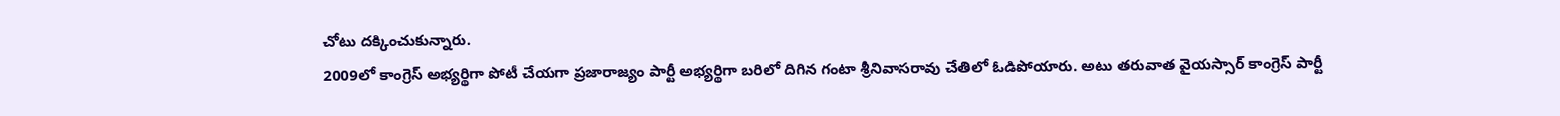చోటు దక్కించుకున్నారు.
2009లో కాంగ్రెస్ అభ్యర్థిగా పోటీ చేయగా ప్రజారాజ్యం పార్టీ అభ్యర్థిగా బరిలో దిగిన గంటా శ్రీనివాసరావు చేతిలో ఓడిపోయారు. అటు తరువాత వైయస్సార్ కాంగ్రెస్ పార్టీ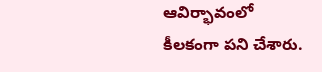ఆవిర్భావంలో కీలకంగా పని చేశారు.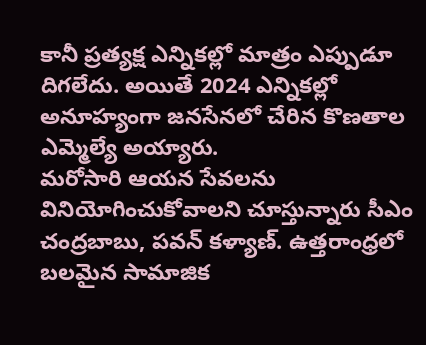కానీ ప్రత్యక్ష ఎన్నికల్లో మాత్రం ఎప్పుడూ దిగలేదు. అయితే 2024 ఎన్నికల్లో అనూహ్యంగా జనసేనలో చేరిన కొణతాల ఎమ్మెల్యే అయ్యారు.
మరోసారి ఆయన సేవలను వినియోగించుకోవాలని చూస్తున్నారు సీఎం చంద్రబాబు, పవన్ కళ్యాణ్. ఉత్తరాంధ్రలో బలమైన సామాజిక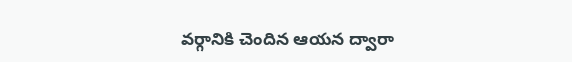వర్గానికి చెందిన ఆయన ద్వారా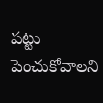పట్టు పెంచుకోవాలని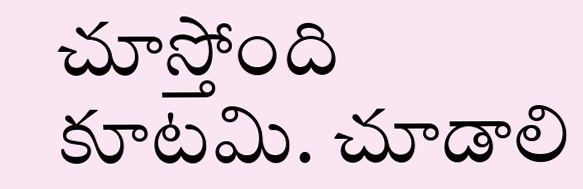చూస్తోంది కూటమి. చూడాలి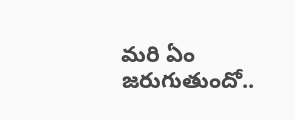మరి ఏం జరుగుతుందో..